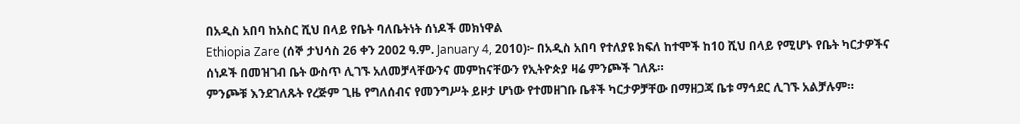በአዲስ አበባ ከአስር ሺህ በላይ የቤት ባለቤትነት ሰነዶች መክነዋል
Ethiopia Zare (ሰኞ ታህሳስ 26 ቀን 2002 ዓ.ም. January 4, 2010)፦ በአዲስ አበባ የተለያዩ ክፍለ ከተሞች ከ10 ሺህ በላይ የሚሆኑ የቤት ካርታዎችና ሰነዶች በመዝገብ ቤት ውስጥ ሊገኙ አለመቻላቸውንና መምከናቸውን የኢትዮጵያ ዛሬ ምንጮች ገለጹ።
ምንጮቹ እንደገለጹት የረጅም ጊዜ የግለሰብና የመንግሥት ይዞታ ሆነው የተመዘገቡ ቤቶች ካርታዎቻቸው በማዘጋጃ ቤቱ ማኅደር ሊገኙ አልቻሉም።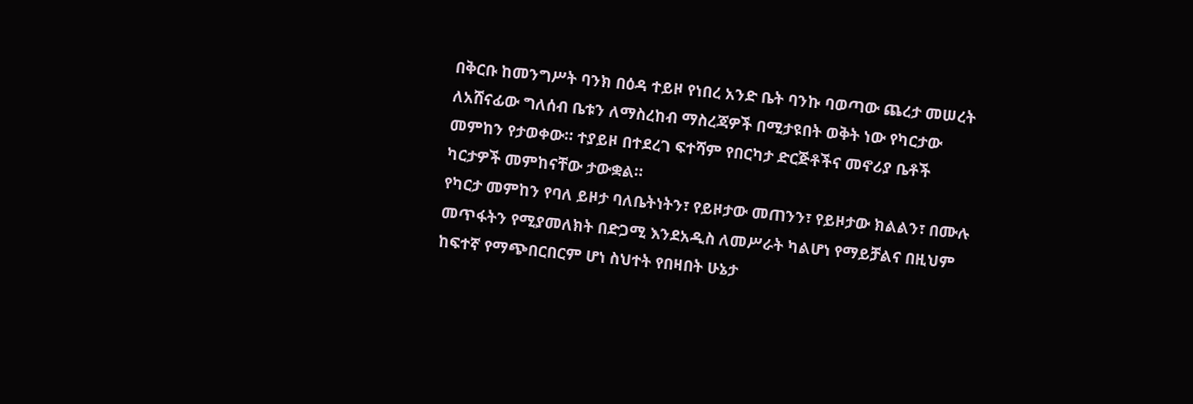በቅርቡ ከመንግሥት ባንክ በዕዳ ተይዞ የነበረ አንድ ቤት ባንኩ ባወጣው ጨረታ መሠረት ለአሸናፊው ግለሰብ ቤቱን ለማስረከብ ማስረጃዎች በሚታዩበት ወቅት ነው የካርታው መምከን የታወቀው። ተያይዞ በተደረገ ፍተሻም የበርካታ ድርጅቶችና መኖሪያ ቤቶች ካርታዎች መምከናቸው ታውቋል።
የካርታ መምከን የባለ ይዞታ ባለቤትነትን፣ የይዞታው መጠንን፣ የይዞታው ክልልን፣ በሙሉ መጥፋትን የሚያመለክት በድጋሚ እንደአዲስ ለመሥራት ካልሆነ የማይቻልና በዚህም ከፍተኛ የማጭበርበርም ሆነ ስህተት የበዛበት ሁኔታ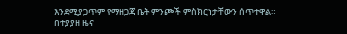እንደሚያጋጥም የማዘጋጃ ቤት ምንጮች ምስክርነታቸውን ሰጥተዋል።
በተያያዘ ዜና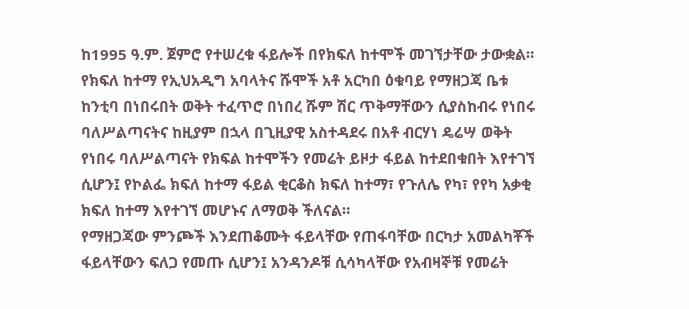ከ1995 ዓ.ም. ጀምሮ የተሠረቁ ፋይሎች በየክፍለ ከተሞች መገኘታቸው ታውቋል። የክፍለ ከተማ የኢህአዲግ አባላትና ሹሞች አቶ አርካበ ዕቁባይ የማዘጋጃ ቤቱ ከንቲባ በነበሩበት ወቅት ተፈጥሮ በነበረ ሹም ሽር ጥቅማቸውን ሲያስከብሩ የነበሩ ባለሥልጣናትና ከዚያም በኋላ በጊዚያዊ አስተዳደሩ በአቶ ብርሃነ ዴሬሣ ወቅት የነበሩ ባለሥልጣናት የክፍል ከተሞችን የመሬት ይዞታ ፋይል ከተደበቁበት እየተገኘ ሲሆን፤ የኮልፌ ክፍለ ከተማ ፋይል ቂርቆስ ክፍለ ከተማ፣ የጉለሌ የካ፣ የየካ አቃቂ ክፍለ ከተማ እየተገኘ መሆኑና ለማወቅ ችለናል።
የማዘጋጃው ምንጮች እንደጠቆሙት ፋይላቸው የጠፋባቸው በርካታ አመልካቾች ፋይላቸውን ፍለጋ የመጡ ሲሆን፤ አንዳንዶቹ ሲሳካላቸው የአብዛኞቹ የመሬት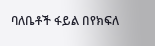ባለቤቶች ፋይል በየክፍለ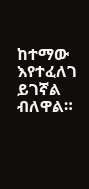ከተማው እየተፈለገ ይገኛል ብለዋል።